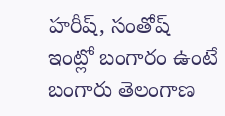హ‌రీష్‌, సంతోష్ ఇంట్లో బంగారం ఉంటే బంగారు తెలంగాణ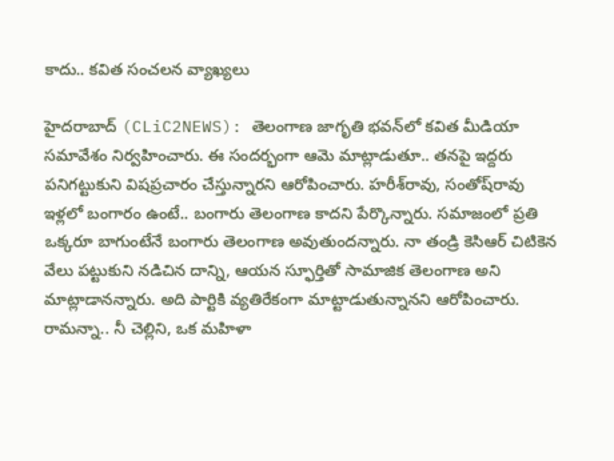కాదు.. క‌విత సంచ‌ల‌న వ్యాఖ్య‌లు

హైద‌రాబాద్ (CLiC2NEWS): తెలంగాణ జాగృతి భ‌వ‌న్‌లో క‌విత మీడియా స‌మావేశం నిర్వ‌హించారు. ఈ సంద‌ర్భంగా ఆమె మాట్లాడుతూ.. త‌న‌పై ఇద్ద‌రు ప‌నిగ‌ట్టుకుని విష‌ప్ర‌చారం చేస్తున్నార‌ని ఆరోపించారు. హ‌రీశ్‌రావు, సంతోష్‌రావు ఇళ్ల‌లో బంగారం ఉంటే.. బంగారు తెలంగాణ కాద‌ని పేర్కొన్నారు. స‌మాజంలో ప్ర‌తి ఒక్క‌రూ బాగుంటేనే బంగారు తెలంగాణ అవుతుంద‌న్నారు. నా తండ్రి కెసిఆర్ చిటికెన వేలు ప‌ట్టుకుని న‌డిచిన దాన్ని, ఆయ‌న స్ఫూర్తితో సామాజిక తెలంగాణ అని మాట్లాడానన్నారు. అది పార్టికి వ్య‌తిరేకంగా మాట్టాడుతున్నాన‌ని ఆరోపించారు. రామ‌న్నా.. నీ చెల్లిని, ఒక మ‌హిళా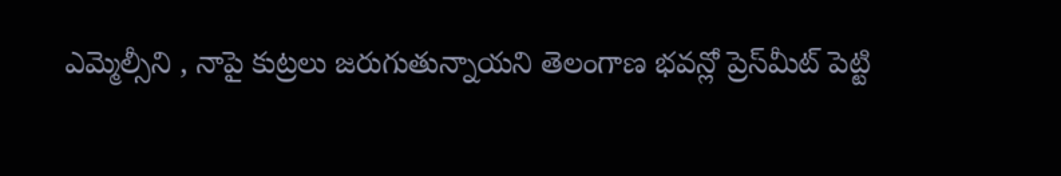ఎమ్మెల్సీని , నాపై కుట్ర‌లు జ‌రుగుతున్నాయ‌ని తెలంగాణ భ‌వ‌న్లో ప్రెస్‌మీట్ పెట్టి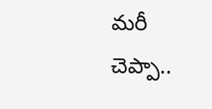మ‌రీ చెప్పా..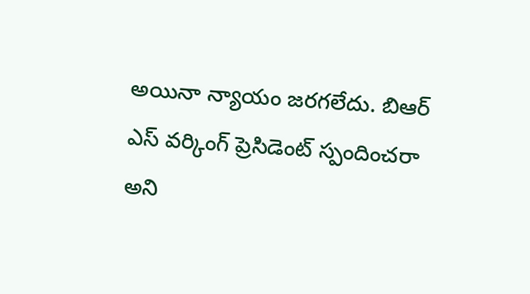అయినా న్యాయం జ‌ర‌గ‌లేదు. బిఆర్ ఎస్ వ‌ర్కింగ్ ప్రెసిడెంట్ స్పందించరా అని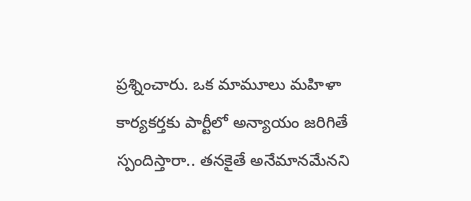ప్ర‌శ్నించారు. ఒక మామూలు మ‌హిళా కార్య‌కర్త‌కు పార్టీలో అన్యాయం జ‌రిగితే స్పందిస్తారా.. త‌న‌కైతే అనేమాన‌మేన‌ని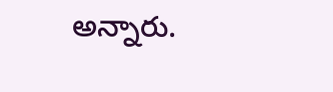అన్నారు.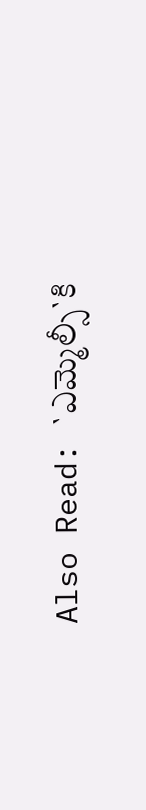Also Read: `ఎమ్మెల్సీ`కి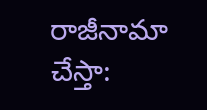రాజీనామా చేస్తా: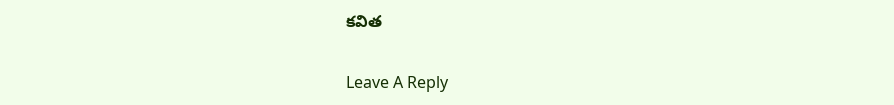క‌విత

Leave A Reply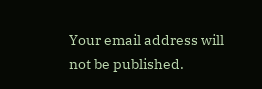Your email address will not be published.